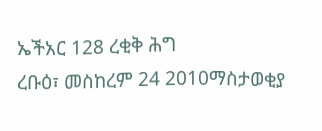ኤችአር 128 ረቂቅ ሕግ
ረቡዕ፣ መስከረም 24 2010ማስታወቂያ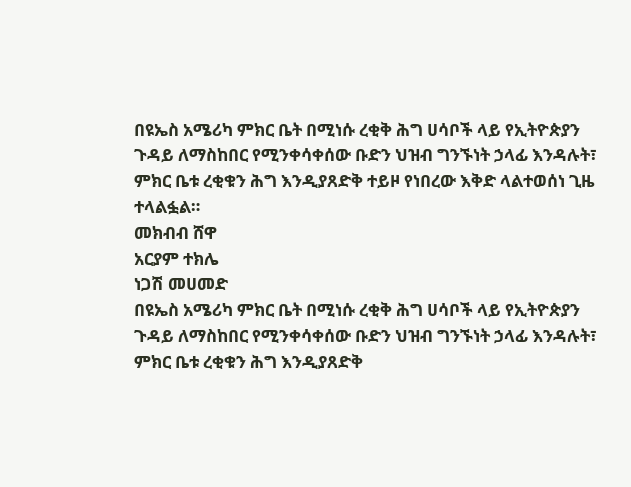በዩኤስ አሜሪካ ምክር ቤት በሚነሱ ረቂቅ ሕግ ሀሳቦች ላይ የኢትዮጵያን ጉዳይ ለማስከበር የሚንቀሳቀሰው ቡድን ህዝብ ግንኙነት ኃላፊ እንዳሉት፣ ምክር ቤቱ ረቂቁን ሕግ እንዲያጸድቅ ተይዞ የነበረው እቅድ ላልተወሰነ ጊዜ ተላልፏል።
መክብብ ሸዋ
አርያም ተክሌ
ነጋሽ መሀመድ
በዩኤስ አሜሪካ ምክር ቤት በሚነሱ ረቂቅ ሕግ ሀሳቦች ላይ የኢትዮጵያን ጉዳይ ለማስከበር የሚንቀሳቀሰው ቡድን ህዝብ ግንኙነት ኃላፊ እንዳሉት፣ ምክር ቤቱ ረቂቁን ሕግ እንዲያጸድቅ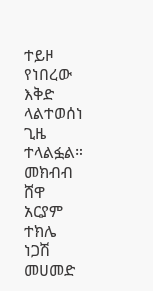ተይዞ የነበረው እቅድ ላልተወሰነ ጊዜ ተላልፏል።
መክብብ ሸዋ
አርያም ተክሌ
ነጋሽ መሀመድ